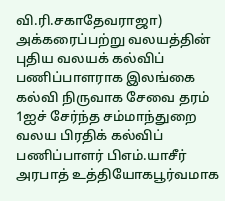வி.ரி.சகாதேவராஜா)
அக்கரைப்பற்று வலயத்தின் புதிய வலயக் கல்விப் பணிப்பாளராக இலங்கை கல்வி நிருவாக சேவை தரம் 1ஐச் சேர்ந்த சம்மாந்துறை வலய பிரதிக் கல்விப் பணிப்பாளர் பிஎம்.யாசீர் அரபாத் உத்தியோகபூர்வமாக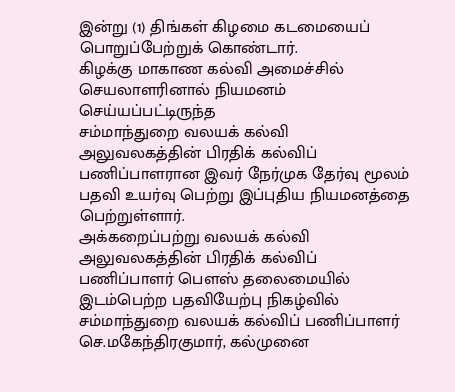இன்று (1) திங்கள் கிழமை கடமையைப் பொறுப்பேற்றுக் கொண்டார்.
கிழக்கு மாகாண கல்வி அமைச்சில் செயலாளரினால் நியமனம் செய்யப்பட்டிருந்த
சம்மாந்துறை வலயக் கல்வி அலுவலகத்தின் பிரதிக் கல்விப் பணிப்பாளரான இவர் நேர்முக தேர்வு மூலம் பதவி உயர்வு பெற்று இப்புதிய நியமனத்தை பெற்றுள்ளார்.
அக்கறைப்பற்று வலயக் கல்வி அலுவலகத்தின் பிரதிக் கல்விப் பணிப்பாளர் பௌஸ் தலைமையில் இடம்பெற்ற பதவியேற்பு நிகழ்வில் சம்மாந்துறை வலயக் கல்விப் பணிப்பாளர் செ.மகேந்திரகுமார், கல்முனை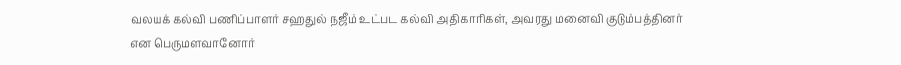வலயக் கல்வி பணிப்பாளர் சஹதுல் நஜீம் உட்பட கல்வி அதிகாரிகள், அவரது மனைவி குடும்பத்தினர் என பெருமளவானோர்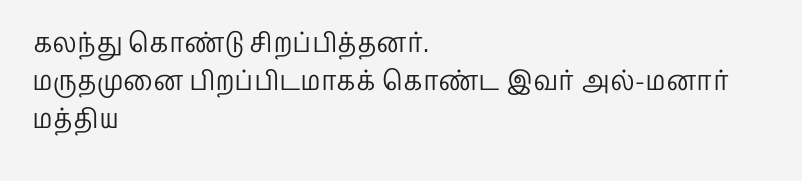கலந்து கொண்டு சிறப்பித்தனர்.
மருதமுனை பிறப்பிடமாகக் கொண்ட இவர் அல்-மனார் மத்திய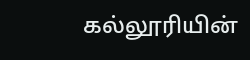கல்லூரியின்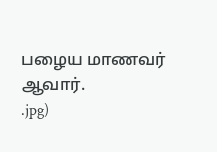பழைய மாணவர் ஆவார்.
.jpg)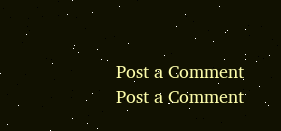Post a Comment
Post a Comment